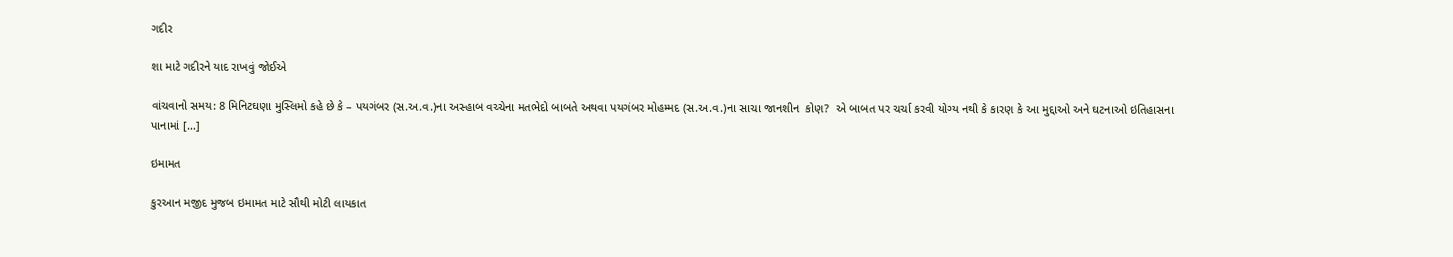ગદીર

શા માટે ગદીરને યાદ રાખવું જોઈએ

વાંચવાનો સમય: 8 મિનિટઘણા મુસ્લિમો કહે છે કે – પયગંબર (સ.અ.વ.)ના અસ્હાબ વચ્ચેના મતભેદો બાબતે અથવા પયગંબર મોહમ્મદ (સ.અ.વ.)ના સાચા જાનશીન  કોણ?  એ બાબત પર ચર્ચા કરવી યોગ્ય નથી કે કારણ કે આ મુદ્દાઓ અને ઘટનાઓ ઇતિહાસના પાનામાં […]

ઇમામત

કુરઆન મજીદ મુજબ ઇમામત માટે સૌથી મોટી લાયકાત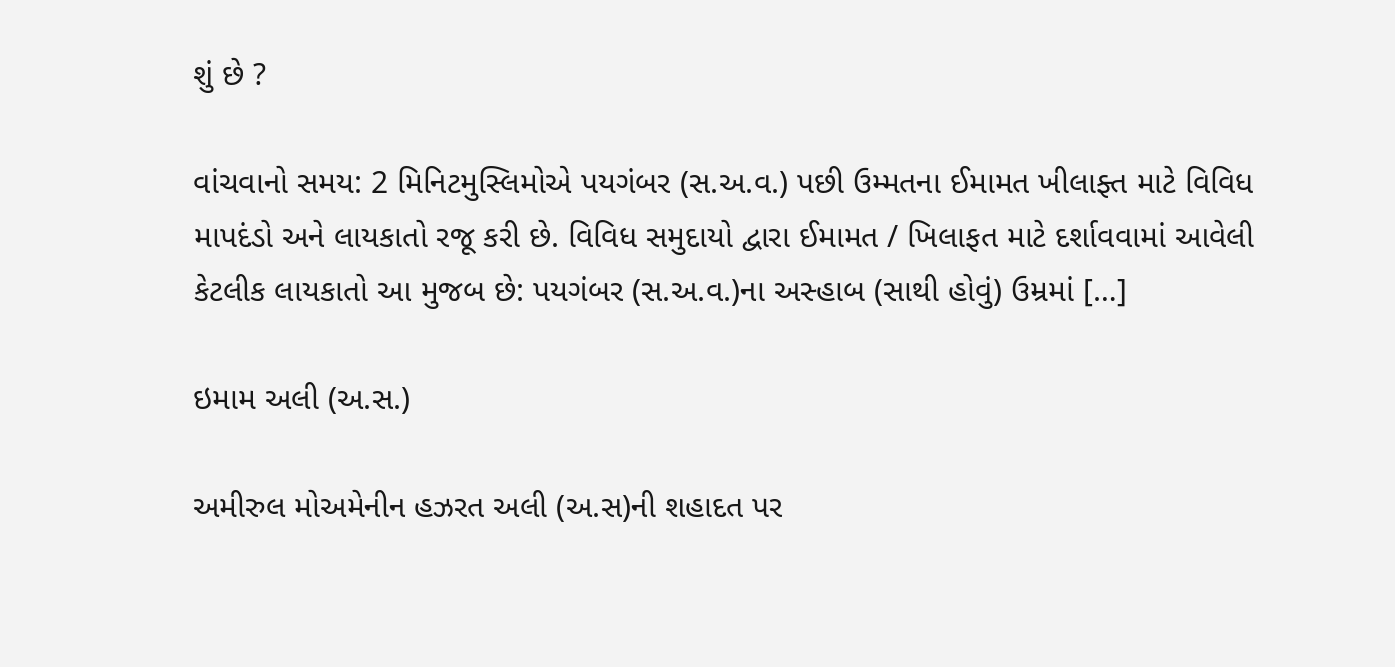શું છે ?

વાંચવાનો સમય: 2 મિનિટમુસ્લિમોએ પયગંબર (સ.અ.વ.) પછી ઉમ્મતના ઈમામત ખીલાફ્ત માટે વિવિધ માપદંડો અને લાયકાતો રજૂ કરી છે. વિવિધ સમુદાયો દ્વારા ઈમામત / ખિલાફત માટે દર્શાવવામાં આવેલી કેટલીક લાયકાતો આ મુજબ છે: પયગંબર (સ.અ.વ.)ના અસ્હાબ (સાથી હોવું) ઉમ્રમાં […]

ઇમામ અલી (અ.સ.)

અમીરુલ મોઅમેનીન હઝરત અલી (અ.સ)ની શહાદત પર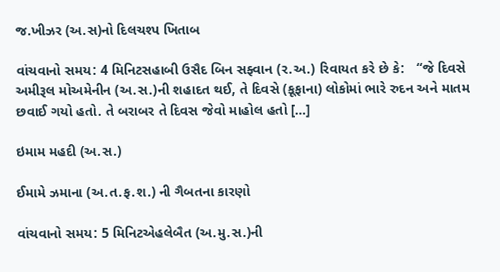જ.ખીઝર (અ.સ)નો દિલચશ્પ ખિતાબ

વાંચવાનો સમય: 4 મિનિટસહાબી ઉસૈદ બિન સફ્વાન (ર.અ.) રિવાયત કરે છે કે:   “જે દિવસે અમીરૂલ મોઅમેનીન (અ.સ.)ની શહાદત થઈ, તે દિવસે (કૂફાના) લોકોમાં ભારે રુદન અને માતમ છવાઈ ગયો હતો. તે બરાબર તે દિવસ જેવો માહોલ હતો […]

ઇમામ મહદી (અ.સ.)

ઈમામે ઝમાના (અ.ત.ફ.શ.) ની ગૈબતના કારણો

વાંચવાનો સમય: 5 મિનિટએહલેબૈત (અ.મુ.સ.)ની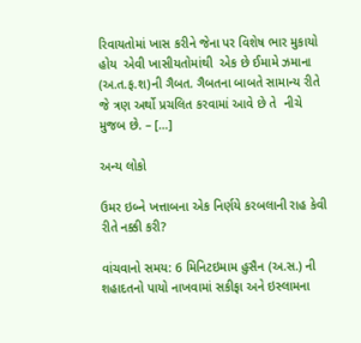રિવાયતોમાં ખાસ કરીને જેના પર વિશેષ ભાર મુકાયો હોય  એવી ખાસીયતોમાંથી  એક છે ઈમામે ઝમાના (અ.ત.ફ.શ)ની ગૈબત. ગૈબતના બાબતે સામાન્ય રીતે જે ત્રણ અર્થો પ્રચલિત કરવામાં આવે છે તે  નીચે મુજબ છે. – […]

અન્ય લોકો

ઉમર ઇબ્ને ખત્તાબના એક નિર્ણયે કરબલાની રાહ કેવી રીતે નક્કી કરી?

વાંચવાનો સમય: 6 મિનિટઇમામ હુસૈન (અ.સ.) ની શહાદતનો પાયો નાખવામાં સકીફા અને ઇસ્લામના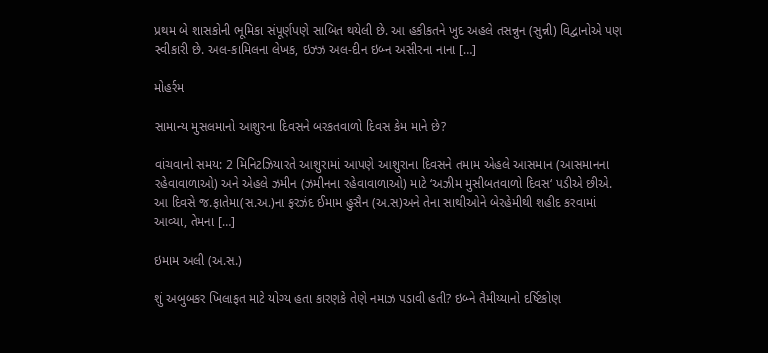પ્રથમ બે શાસકોની ભૂમિકા સંપૂર્ણપણે સાબિત થયેલી છે. આ હકીકતને ખુદ અહલે તસન્નુન (સુન્ની) વિદ્વાનોએ પણ સ્વીકારી છે. અલ-કામિલના લેખક, ઇઝ્ઝ અલ-દીન ઇબ્ન અસીરના નાના […]

મોહર્રમ

સામાન્ય મુસલમાનો આશુરના દિવસને બરકતવાળો દિવસ કેમ માને છે?

વાંચવાનો સમય: 2 મિનિટઝિયારતે આશુરામાં આપણે આશુરાના દિવસને તમામ એહલે આસમાન (આસમાનના રહેવાવાળાઓ) અને એહલે ઝમીન (ઝમીનના રહેવાવાળાઓ) માટે ‘અઝીમ મુસીબતવાળો દિવસ‘ પડીએ છીએ. આ દિવસે જ.ફાતેમા(સ.અ.)ના ફરઝંદ ઈમામ હુસૈન (અ.સ)અને તેના સાથીઓને બેરહેમીથી શહીદ કરવામાં આવ્યા, તેમના […]

ઇમામ અલી (અ.સ.)

શું અબુબકર ખિલાફત માટે યોગ્ય હતા કારણકે તેણે નમાઝ પડાવી હતી? ઇબ્ને તૈમીય્યાનો દર્ષ્ટિકોણ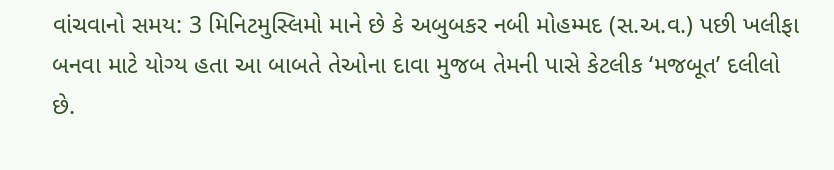વાંચવાનો સમય: 3 મિનિટમુસ્લિમો માને છે કે અબુબકર નબી મોહમ્મદ (સ.અ.વ.) પછી ખલીફા બનવા માટે યોગ્ય હતા આ બાબતે તેઓના દાવા મુજબ તેમની પાસે કેટલીક ‘મજબૂત’ દલીલો છે.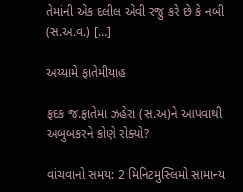તેમાંની એક દલીલ એવી રજુ કરે છે કે નબી (સ.અ.વ.) […]

અય્યામે ફાતેમીયાહ

ફદક જ.ફાતેમા ઝહેરા (સ.અ)ને આપવાથી અબુબકરને કોણે રોક્યો?

વાંચવાનો સમય: 2 મિનિટમુસ્લિમો સામાન્ય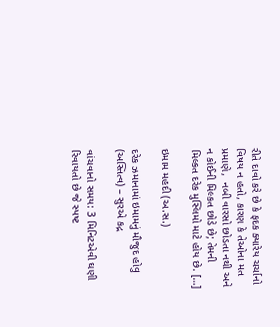રીતે દાવો કરે છે કે ફદક ક્યારેય ચર્ચાનો વિષય ન હતો, કારણ કે તેઓના મત પ્રમાણે,  નબી વારસો છોડતા નથી અને ન કોઈની મિલ્કત છોડે છે; તેમની મિલ્કત દરેક મુસ્લિમો માટે હોય છે. […]

ઇમામ મહદી (અ.સ.)

દરેક ઝમાનામાં ઇમામનું મૌજુદ હોવુ (અસ્તિત્વ) – સુરએ કદ્ર

વાંચવાનો સમય: 3 મિનિટએવી ઘણી રિવાયતો છે જે સ્પષ્ટ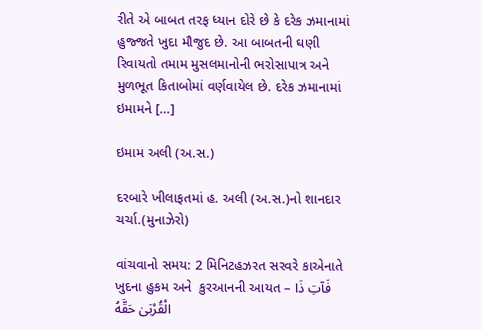રીતે એ બાબત તરફ ધ્યાન દોરે છે કે દરેક ઝમાનામાં હુજ્જતે ખુદા મૌજુદ છે. આ બાબતની ઘણી રિવાયતો તમામ મુસલમાનોની ભરોસાપાત્ર અને મુળભૂત કિતાબોમાં વર્ણવાયેલ છે. દરેક ઝમાનામાં ઇમામને […]

ઇમામ અલી (અ.સ.)

દરબારે ખીલાફતમાં હ. અલી (અ.સ.)નો શાનદાર ચર્ચા.(મુનાઝેરો)

વાંચવાનો સમય: 2 મિનિટહઝરત સરવરે કાએનાતે ખુદના હુકમ અને  કુરઆનની આયત – فَآتِ ذَا الْقُرْبَىٰ حَقَّهُ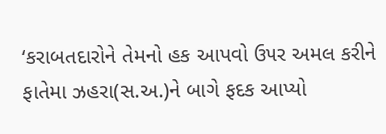‘કરાબતદારોને તેમનો હક આપવો ઉ૫ર અમલ કરીને ફાતેમા ઝહરા(સ.અ.)ને બાગે ફદક આપ્યો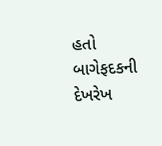હતો બાગેફદકની દેખરેખ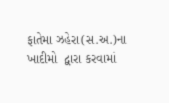ફાતેમા ઝહેરા(સ.અ.)ના ખાદીમો  દ્વારા કરવામાં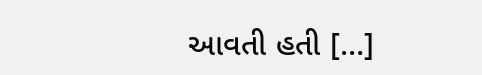આવતી હતી […]